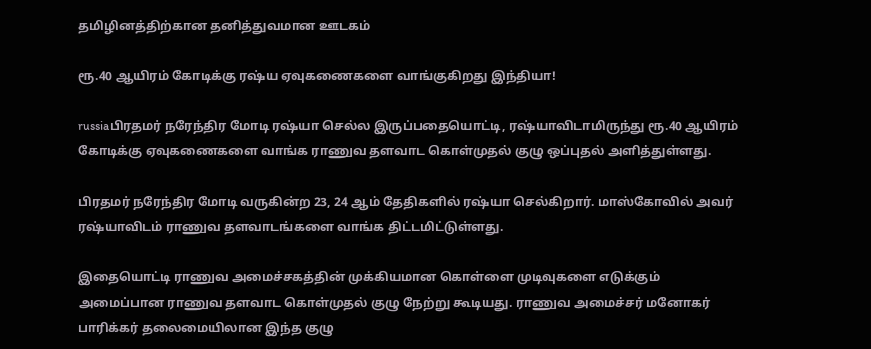தமிழினத்திற்கான தனித்துவமான ஊடகம்

ரூ.40 ஆயிரம் கோடிக்கு ரஷ்ய ஏவுகணைகளை வாங்குகிறது இந்தியா!

russiaபிரதமர் நரேந்திர மோடி ரஷ்யா செல்ல இருப்பதையொட்டி, ரஷ்யாவிடாமிருந்து ரூ.40 ஆயிரம் கோடிக்கு ஏவுகணைகளை வாங்க ராணுவ தளவாட கொள்முதல் குழு ஒப்புதல் அளித்துள்ளது.

பிரதமர் நரேந்திர மோடி வருகின்ற 23, 24 ஆம் தேதிகளில் ரஷ்யா செல்கிறார். மாஸ்கோவில் அவர் ரஷ்யாவிடம் ராணுவ தளவாடங்களை வாங்க திட்டமிட்டுள்ளது.

இதையொட்டி ராணுவ அமைச்சகத்தின் முக்கியமான கொள்ளை முடிவுகளை எடுக்கும் அமைப்பான ராணுவ தளவாட கொள்முதல் குழு நேற்று கூடியது. ராணுவ அமைச்சர் மனோகர் பாரிக்கர் தலைமையிலான இந்த குழு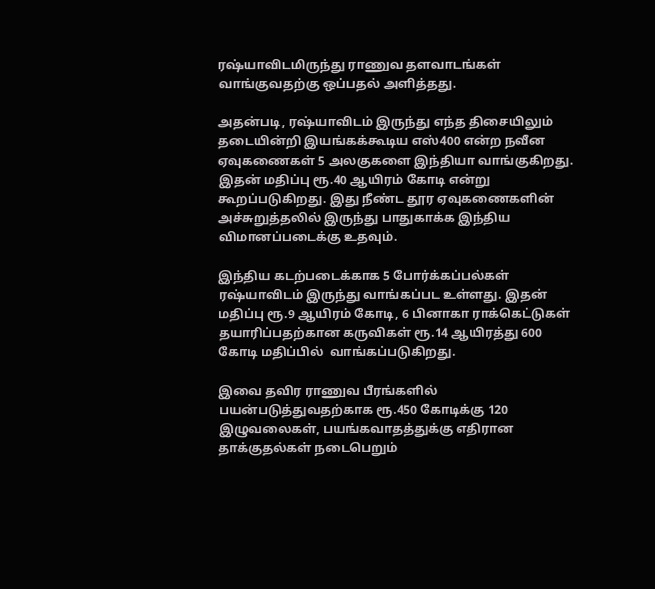ரஷ்யாவிடமிருந்து ராணுவ தளவாடங்கள் வாங்குவதற்கு ஒப்பதல் அளித்தது.

அதன்படி, ரஷ்யாவிடம் இருந்து எந்த திசையிலும் தடையின்றி இயங்கக்கூடிய எஸ்400 என்ற நவீன ஏவுகணைகள் 5 அலகுகளை இந்தியா வாங்குகிறது. இதன் மதிப்பு ரூ.40 ஆயிரம் கோடி என்று கூறப்படுகிறது. இது நீண்ட தூர ஏவுகணைகளின் அச்சுறுத்தலில் இருந்து பாதுகாக்க இந்திய விமானப்படைக்கு உதவும்.

இந்திய கடற்படைக்காக 5 போர்க்கப்பல்கள் ரஷ்யாவிடம் இருந்து வாங்கப்பட உள்ளது. இதன் மதிப்பு ரூ.9 ஆயிரம் கோடி, 6 பினாகா ராக்கெட்டுகள் தயாரிப்பதற்கான கருவிகள் ரூ.14 ஆயிரத்து 600 கோடி மதிப்பில்  வாங்கப்படுகிறது.

இவை தவிர ராணுவ பீரங்களில் பயன்படுத்துவதற்காக ரூ.450 கோடிக்கு 120 இழுவலைகள், பயங்கவாதத்துக்கு எதிரான தாக்குதல்கள் நடைபெறும்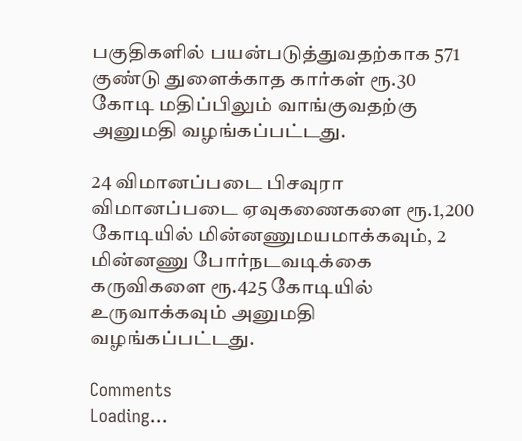பகுதிகளில் பயன்படுத்துவதற்காக 571 குண்டு துளைக்காத கார்கள் ரூ.30 கோடி மதிப்பிலும் வாங்குவதற்கு அனுமதி வழங்கப்பட்டது.

24 விமானப்படை பிசவுரா விமானப்படை ஏவுகணைகளை ரூ.1,200 கோடியில் மின்னணுமயமாக்கவும், 2 மின்னணு போர்நடவடிக்கை கருவிகளை ரூ.425 கோடியில் உருவாக்கவும் அனுமதி வழங்கப்பட்டது.

Comments
Loading...